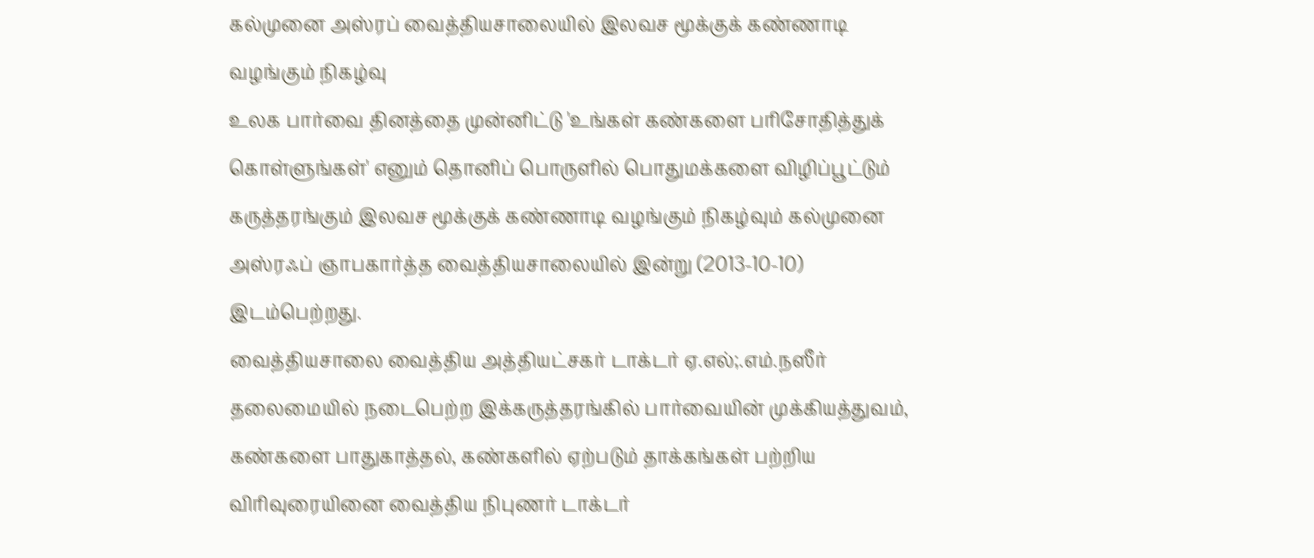கல்முனை அஸ்ரப் வைத்தியசாலையில் இலவச மூக்குக் கண்ணாடி வழங்கும் நிகழ்வு
உலக பார்வை தினத்தை முன்னிட்டு 'உங்கள் கண்களை பரிசோதித்துக் கொள்ளுங்கள்' எனும் தொனிப் பொருளில் பொதுமக்களை விழிப்பூட்டும் கருத்தரங்கும் இலவச மூக்குக் கண்ணாடி வழங்கும் நிகழ்வும் கல்முனை அஸ்ரஃப் ஞாபகார்த்த வைத்தியசாலையில் இன்று (2013-10-10) இடம்பெற்றது.
வைத்தியசாலை வைத்திய அத்தியட்சகர் டாக்டர் ஏ.எல்;.எம்.நஸீர் தலைமையில் நடைபெற்ற இக்கருத்தரங்கில் பார்வையின் முக்கியத்துவம், கண்களை பாதுகாத்தல், கண்களில் ஏற்படும் தாக்கங்கள் பற்றிய விரிவுரையினை வைத்திய நிபுணர் டாக்டர்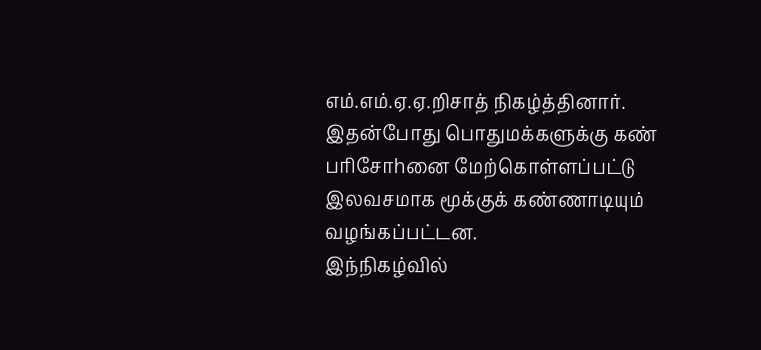எம்.எம்.ஏ.ஏ.றிசாத் நிகழ்த்தினார்.
இதன்போது பொதுமக்களுக்கு கண் பரிசோhனை மேற்கொள்ளப்பட்டு இலவசமாக மூக்குக் கண்ணாடியும் வழங்கப்பட்டன.
இந்நிகழ்வில்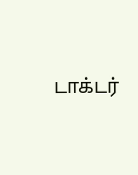டாக்டர்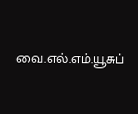வை.எல்.எம்.யூசுப்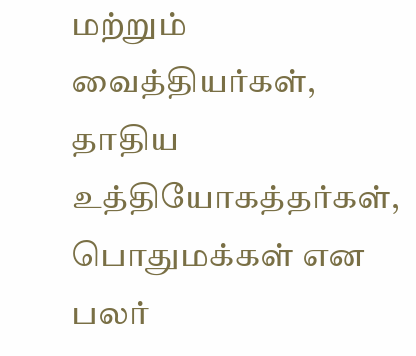மற்றும் வைத்தியர்கள், தாதிய உத்தியோகத்தர்கள், பொதுமக்கள் என பலர்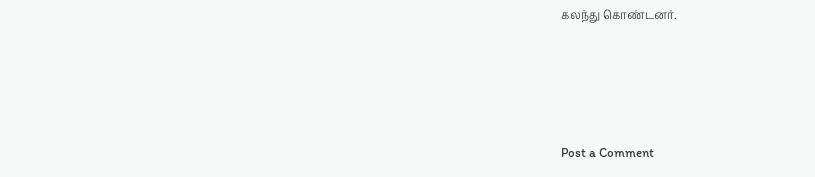கலந்து கொண்டனர்.




Post a Comment